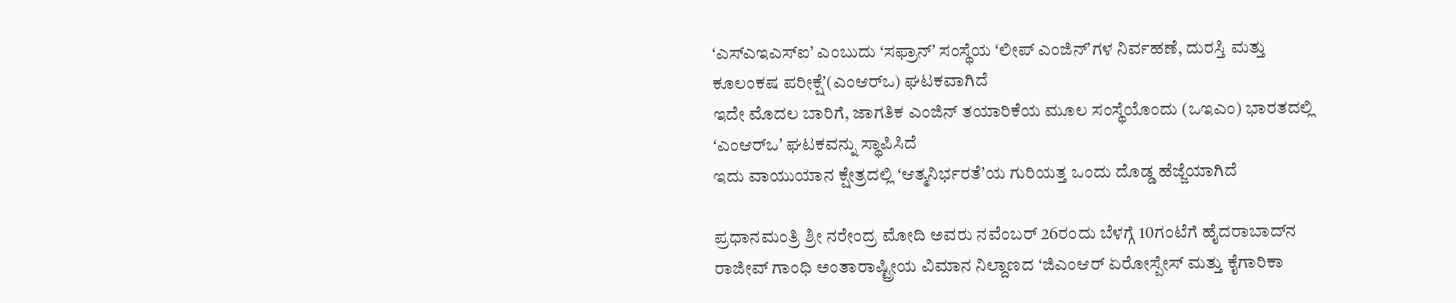ʻಎಸ್ಎಇಎಸ್ಐʼ ಎಂಬುದು ʻಸಫ್ರಾನ್ʼ ಸಂಸ್ಥೆಯ ʻಲೀಪ್‌ ಎಂಜಿನ್‌ʼಗಳ ನಿರ್ವಹಣೆ, ದುರಸ್ತಿ ಮತ್ತು ಕೂಲಂಕಷ ಪರೀಕ್ಷೆʼ(ಎಂಆರ್‌ಒ) ಘಟಕವಾಗಿದೆ
ಇದೇ ಮೊದಲ ಬಾರಿಗೆ, ಜಾಗತಿಕ ಎಂಜಿನ್ ತಯಾರಿಕೆಯ ಮೂಲ ಸಂಸ್ಥೆಯೊಂದು (ಒಇಎಂ) ಭಾರತದಲ್ಲಿ ʻಎಂಆರ್‌ಒʼ ಘಟಕವನ್ನು ಸ್ಥಾಪಿಸಿದೆ
ಇದು ವಾಯುಯಾನ ಕ್ಷೇತ್ರದಲ್ಲಿ ʻಆತ್ಮನಿರ್ಭರತೆʼಯ ಗುರಿಯತ್ತ ಒಂದು ದೊಡ್ಡ ಹೆಜ್ಜೆಯಾಗಿದೆ

ಪ್ರಧಾನಮಂತ್ರಿ ಶ್ರೀ ನರೇಂದ್ರ ಮೋದಿ ಅವರು ನವೆಂಬರ್ 26ರಂದು ಬೆಳಗ್ಗೆ 10ಗಂಟೆಗೆ ಹೈದರಾಬಾದ್‌ನ ರಾಜೀವ್ ಗಾಂಧಿ ಅಂತಾರಾಷ್ಟ್ರೀಯ ವಿಮಾನ ನಿಲ್ದಾಣದ ʻಜಿಎಂಆರ್ ಏರೋಸ್ಪೇಸ್ ಮತ್ತು ಕೈಗಾರಿಕಾ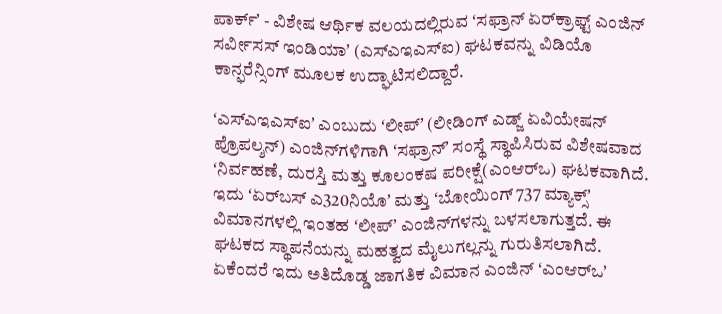ಪಾರ್ಕ್ʼ - ವಿಶೇಷ ಆರ್ಥಿಕ ವಲಯದಲ್ಲಿರುವ ʻಸಫ್ರಾನ್ ಏರ್‌ಕ್ರಾಫ್ಟ್ ಎಂಜಿನ್ ಸರ್ವೀಸಸ್ ಇಂಡಿಯಾʼ (ಎಸ್ಎಇಎಸ್ಐ) ಘಟಕವನ್ನು ವಿಡಿಯೊ ಕಾನ್ಫರೆನ್ಸಿಂಗ್‌ ಮೂಲಕ ಉದ್ಘಾಟಿಸಲಿದ್ದಾರೆ.

ʻಎಸ್‌ಎಇಎಸ್‌ಐʼ ಎಂಬುದು ʻಲೀಪ್‌ʼ (ಲೀಡಿಂಗ್ ಎಡ್ಜ್ ಏವಿಯೇಷನ್ ಪ್ರೊಪಲ್ಶನ್) ಎಂಜಿನ್‌ಗಳಿಗಾಗಿ ʻಸಫ್ರಾನ್ʼ ಸಂಸ್ಥೆ ಸ್ಥಾಪಿಸಿರುವ ವಿಶೇಷವಾದ ʻನಿರ್ವಹಣೆ, ದುರಸ್ತಿ ಮತ್ತು ಕೂಲಂಕಷ ಪರೀಕ್ಷೆ(ಎಂಆರ್‌ಒ) ಘಟಕವಾಗಿದೆ. ಇದು ʻಏರ್‌ಬಸ್ ಎ320ನಿಯೊʼ ಮತ್ತು ʻಬೋಯಿಂಗ್ 737 ಮ್ಯಾಕ್ಸ್‌ʼ ವಿಮಾನಗಳಲ್ಲಿ ಇಂತಹ ʻಲೀಪ್‌ʼ ಎಂಜಿನ್‌ಗಳನ್ನು ಬಳಸಲಾಗುತ್ತದೆ. ಈ ಘಟಕದ ಸ್ಥಾಪನೆಯನ್ನು ಮಹತ್ವದ ಮೈಲುಗಲ್ಲನ್ನು ಗುರುತಿಸಲಾಗಿದೆ.  ಏಕೆಂದರೆ ಇದು ಅತಿದೊಡ್ಡ ಜಾಗತಿಕ ವಿಮಾನ ಎಂಜಿನ್ ʻಎಂಆರ್‌ಒʼ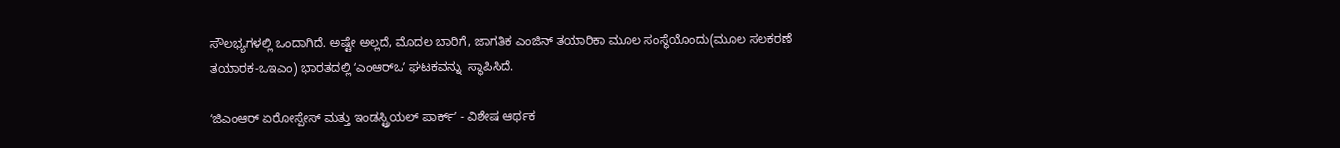ಸೌಲಭ್ಯಗಳಲ್ಲಿ ಒಂದಾಗಿದೆ. ಅಷ್ಟೇ ಅಲ್ಲದೆ, ಮೊದಲ ಬಾರಿಗೆ, ಜಾಗತಿಕ ಎಂಜಿನ್ ತಯಾರಿಕಾ ಮೂಲ ಸಂಸ್ಥೆಯೊಂದು(ಮೂಲ ಸಲಕರಣೆ ತಯಾರಕ-ಒಇಎಂ) ಭಾರತದಲ್ಲಿ ʻಎಂಆರ್‌ಒʼ ಘಟಕವನ್ನು  ಸ್ಥಾಪಿಸಿದೆ.

ʻಜಿಎಂಆರ್ ಏರೋಸ್ಪೇಸ್ ಮತ್ತು ಇಂಡಸ್ಟ್ರಿಯಲ್ ಪಾರ್ಕ್ʼ - ವಿಶೇಷ ಆರ್ಥಕ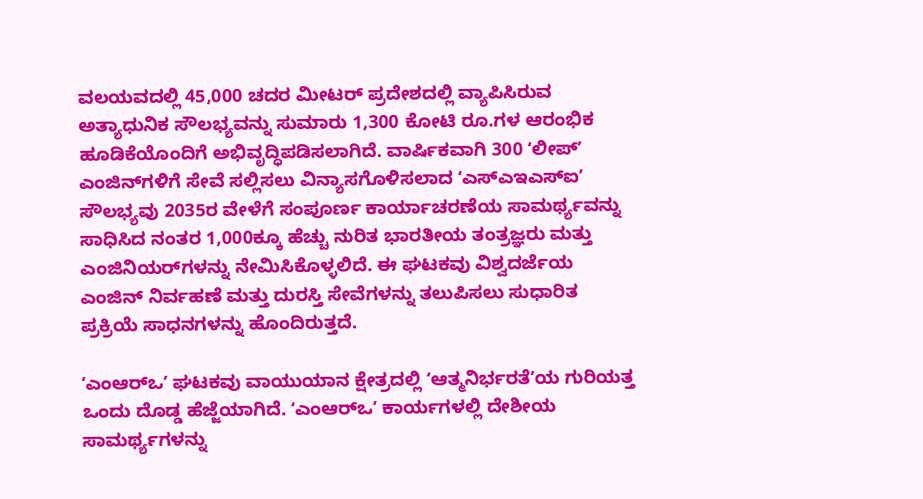ವಲಯವದಲ್ಲಿ 45,000 ಚದರ ಮೀಟರ್ ಪ್ರದೇಶದಲ್ಲಿ ವ್ಯಾಪಿಸಿರುವ ಅತ್ಯಾಧುನಿಕ ಸೌಲಭ್ಯವನ್ನು ಸುಮಾರು 1,300 ಕೋಟಿ ರೂ.ಗಳ ಆರಂಭಿಕ ಹೂಡಿಕೆಯೊಂದಿಗೆ ಅಭಿವೃದ್ಧಿಪಡಿಸಲಾಗಿದೆ. ವಾರ್ಷಿಕವಾಗಿ 300 ʻಲೀಪ್ʼ ಎಂಜಿನ್‌ಗಳಿಗೆ ಸೇವೆ ಸಲ್ಲಿಸಲು ವಿನ್ಯಾಸಗೊಳಿಸಲಾದ ʻಎಸ್ಎಇಎಸ್ಐʼ ಸೌಲಭ್ಯವು 2035ರ ವೇಳೆಗೆ ಸಂಪೂರ್ಣ ಕಾರ್ಯಾಚರಣೆಯ ಸಾಮರ್ಥ್ಯವನ್ನು ಸಾಧಿಸಿದ ನಂತರ 1,000ಕ್ಕೂ ಹೆಚ್ಚು ನುರಿತ ಭಾರತೀಯ ತಂತ್ರಜ್ಞರು ಮತ್ತು ಎಂಜಿನಿಯರ್‌ಗಳನ್ನು ನೇಮಿಸಿಕೊಳ್ಳಲಿದೆ. ಈ ಘಟಕವು ವಿಶ್ವದರ್ಜೆಯ ಎಂಜಿನ್ ನಿರ್ವಹಣೆ ಮತ್ತು ದುರಸ್ತಿ ಸೇವೆಗಳನ್ನು ತಲುಪಿಸಲು ಸುಧಾರಿತ ಪ್ರಕ್ರಿಯೆ ಸಾಧನಗಳನ್ನು ಹೊಂದಿರುತ್ತದೆ.

ʻಎಂಆರ್‌ಒʼ ಘಟಕವು ವಾಯುಯಾನ ಕ್ಷೇತ್ರದಲ್ಲಿ ʻಆತ್ಮನಿರ್ಭರತೆʼಯ ಗುರಿಯತ್ತ ಒಂದು ದೊಡ್ಡ ಹೆಜ್ಜೆಯಾಗಿದೆ. ʻಎಂಆರ್‌ಒʼ ಕಾರ್ಯಗಳಲ್ಲಿ ದೇಶೀಯ ಸಾಮರ್ಥ್ಯಗಳನ್ನು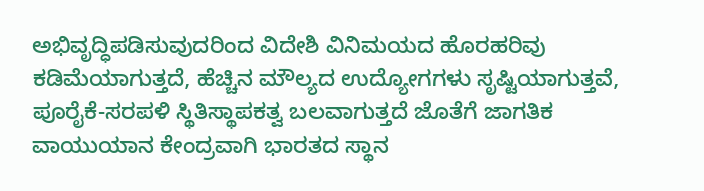ಅಭಿವೃದ್ಧಿಪಡಿಸುವುದರಿಂದ ವಿದೇಶಿ ವಿನಿಮಯದ ಹೊರಹರಿವು ಕಡಿಮೆಯಾಗುತ್ತದೆ, ಹೆಚ್ಚಿನ ಮೌಲ್ಯದ ಉದ್ಯೋಗಗಳು ಸೃಷ್ಟಿಯಾಗುತ್ತವೆ, ಪೂರೈಕೆ-ಸರಪಳಿ ಸ್ಥಿತಿಸ್ಥಾಪಕತ್ವ ಬಲವಾಗುತ್ತದೆ ಜೊತೆಗೆ ಜಾಗತಿಕ ವಾಯುಯಾನ ಕೇಂದ್ರವಾಗಿ ಭಾರತದ ಸ್ಥಾನ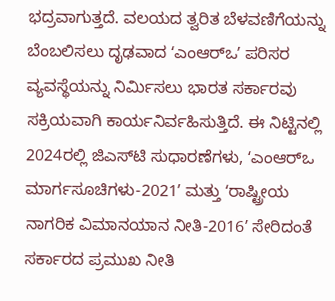ಭದ್ರವಾಗುತ್ತದೆ. ವಲಯದ ತ್ವರಿತ ಬೆಳವಣಿಗೆಯನ್ನು ಬೆಂಬಲಿಸಲು ದೃಢವಾದ ʻಎಂಆರ್‌ಒʼ ಪರಿಸರ ವ್ಯವಸ್ಥೆಯನ್ನು ನಿರ್ಮಿಸಲು ಭಾರತ ಸರ್ಕಾರವು ಸಕ್ರಿಯವಾಗಿ ಕಾರ್ಯನಿರ್ವಹಿಸುತ್ತಿದೆ. ಈ ನಿಟ್ಟಿನಲ್ಲಿ 2024ರಲ್ಲಿ ಜಿಎಸ್‌ಟಿ ಸುಧಾರಣೆಗಳು, ʻಎಂಆರ್‌ಒ ಮಾರ್ಗಸೂಚಿಗಳು-2021ʼ ಮತ್ತು ʻರಾಷ್ಟ್ರೀಯ ನಾಗರಿಕ ವಿಮಾನಯಾನ ನೀತಿ-2016ʼ ಸೇರಿದಂತೆ ಸರ್ಕಾರದ ಪ್ರಮುಖ ನೀತಿ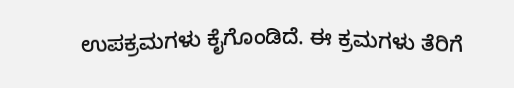ಉಪಕ್ರಮಗಳು ಕೈಗೊಂಡಿದೆ. ಈ ಕ್ರಮಗಳು ತೆರಿಗೆ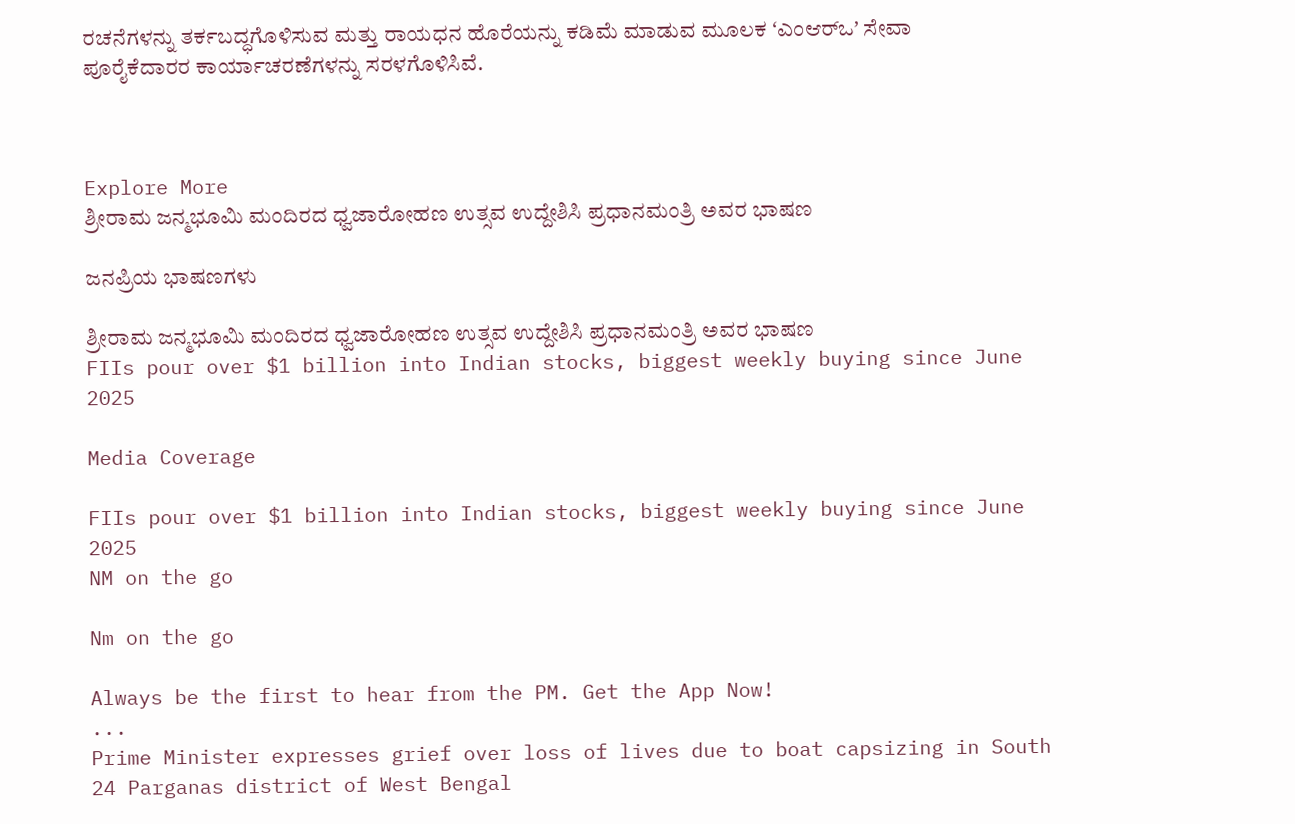ರಚನೆಗಳನ್ನು ತರ್ಕಬದ್ಧಗೊಳಿಸುವ ಮತ್ತು ರಾಯಧನ ಹೊರೆಯನ್ನು ಕಡಿಮೆ ಮಾಡುವ ಮೂಲಕ ʻಎಂಆರ್‌ಒʼ ಸೇವಾ ಪೂರೈಕೆದಾರರ ಕಾರ್ಯಾಚರಣೆಗಳನ್ನು ಸರಳಗೊಳಿಸಿವೆ.



Explore More
ಶ್ರೀರಾಮ ಜನ್ಮಭೂಮಿ ಮಂದಿರದ ಧ್ವಜಾರೋಹಣ ಉತ್ಸವ ಉದ್ದೇಶಿಸಿ ಪ್ರಧಾನಮಂತ್ರಿ ಅವರ ಭಾಷಣ

ಜನಪ್ರಿಯ ಭಾಷಣಗಳು

ಶ್ರೀರಾಮ ಜನ್ಮಭೂಮಿ ಮಂದಿರದ ಧ್ವಜಾರೋಹಣ ಉತ್ಸವ ಉದ್ದೇಶಿಸಿ ಪ್ರಧಾನಮಂತ್ರಿ ಅವರ ಭಾಷಣ
FIIs pour over $1 billion into Indian stocks, biggest weekly buying since June 2025

Media Coverage

FIIs pour over $1 billion into Indian stocks, biggest weekly buying since June 2025
NM on the go

Nm on the go

Always be the first to hear from the PM. Get the App Now!
...
Prime Minister expresses grief over loss of lives due to boat capsizing in South 24 Parganas district of West Bengal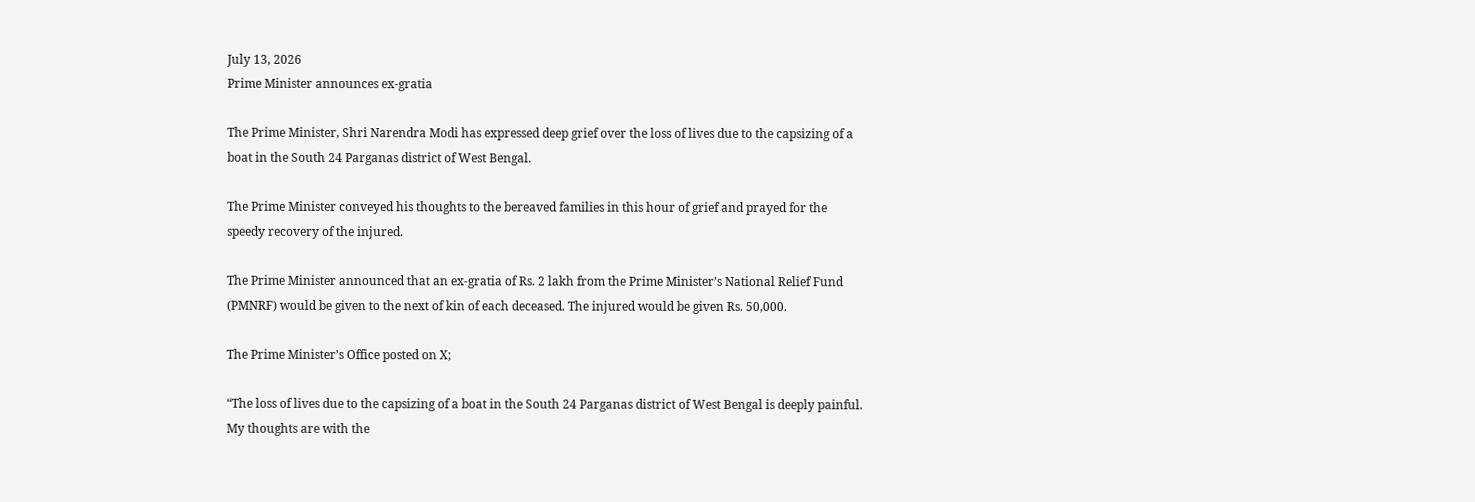July 13, 2026
Prime Minister announces ex-gratia

The Prime Minister, Shri Narendra Modi has expressed deep grief over the loss of lives due to the capsizing of a boat in the South 24 Parganas district of West Bengal.

The Prime Minister conveyed his thoughts to the bereaved families in this hour of grief and prayed for the speedy recovery of the injured.

The Prime Minister announced that an ex-gratia of Rs. 2 lakh from the Prime Minister’s National Relief Fund (PMNRF) would be given to the next of kin of each deceased. The injured would be given Rs. 50,000.

The Prime Minister’s Office posted on X;

“The loss of lives due to the capsizing of a boat in the South 24 Parganas district of West Bengal is deeply painful. My thoughts are with the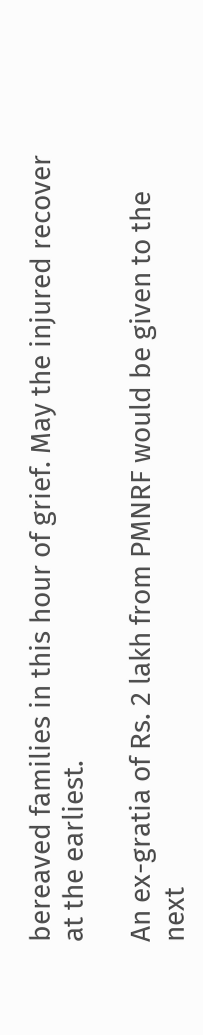bereaved families in this hour of grief. May the injured recover at the earliest.

An ex-gratia of Rs. 2 lakh from PMNRF would be given to the next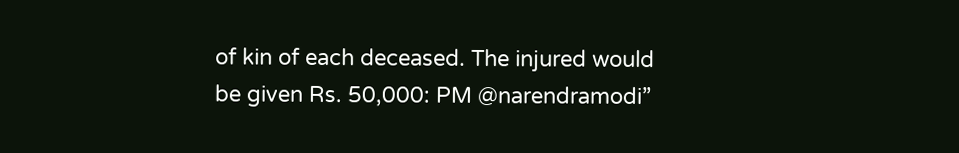of kin of each deceased. The injured would be given Rs. 50,000: PM @narendramodi”